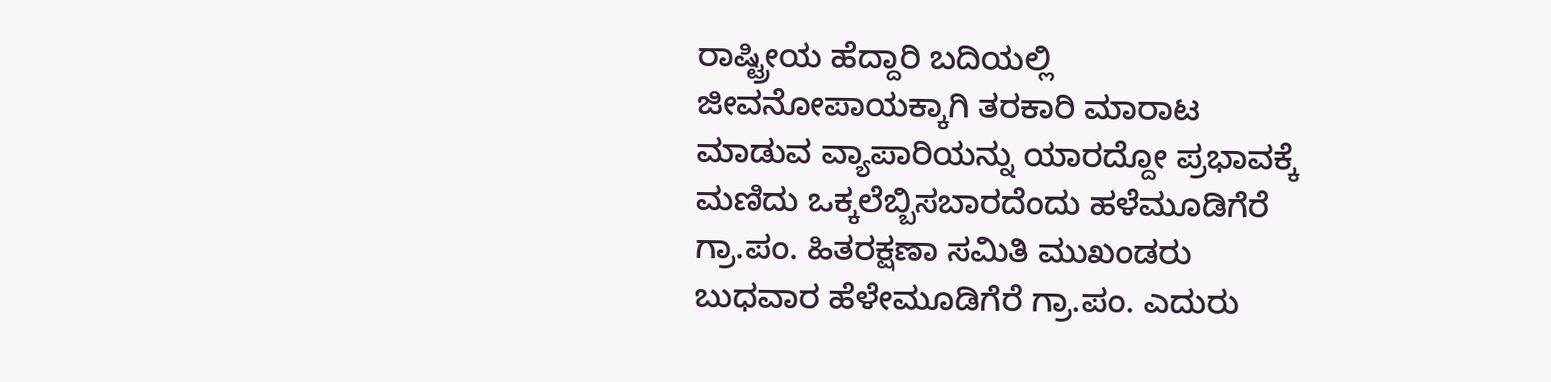ರಾಷ್ಟ್ರೀಯ ಹೆದ್ದಾರಿ ಬದಿಯಲ್ಲಿ ಜೀವನೋಪಾಯಕ್ಕಾಗಿ ತರಕಾರಿ ಮಾರಾಟ ಮಾಡುವ ವ್ಯಾಪಾರಿಯನ್ನು ಯಾರದ್ದೋ ಪ್ರಭಾವಕ್ಕೆ ಮಣಿದು ಒಕ್ಕಲೆಬ್ಬಿಸಬಾರದೆಂದು ಹಳೆಮೂಡಿಗೆರೆ ಗ್ರಾ.ಪಂ. ಹಿತರಕ್ಷಣಾ ಸಮಿತಿ ಮುಖಂಡರು ಬುಧವಾರ ಹೆಳೇಮೂಡಿಗೆರೆ ಗ್ರಾ.ಪಂ. ಎದುರು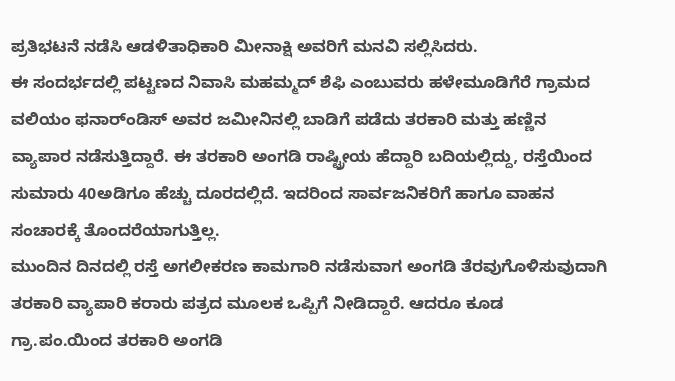ಪ್ರತಿಭಟನೆ ನಡೆಸಿ ಆಡಳಿತಾಧಿಕಾರಿ ಮೀನಾಕ್ಷಿ ಅವರಿಗೆ ಮನವಿ ಸಲ್ಲಿಸಿದರು.
ಈ ಸಂದರ್ಭದಲ್ಲಿ ಪಟ್ಟಣದ ನಿವಾಸಿ ಮಹಮ್ಮದ್ ಶೆಫಿ ಎಂಬುವರು ಹಳೇಮೂಡಿಗೆರೆ ಗ್ರಾಮದ ವಲಿಯಂ ಫನಾರ್ಂಡಿಸ್ ಅವರ ಜಮೀನಿನಲ್ಲಿ ಬಾಡಿಗೆ ಪಡೆದು ತರಕಾರಿ ಮತ್ತು ಹಣ್ಣಿನ ವ್ಯಾಪಾರ ನಡೆಸುತ್ತಿದ್ದಾರೆ. ಈ ತರಕಾರಿ ಅಂಗಡಿ ರಾಷ್ಟ್ರೀಯ ಹೆದ್ದಾರಿ ಬದಿಯಲ್ಲಿದ್ದು, ರಸ್ತೆಯಿಂದ ಸುಮಾರು 40ಅಡಿಗೂ ಹೆಚ್ಚು ದೂರದಲ್ಲಿದೆ. ಇದರಿಂದ ಸಾರ್ವಜನಿಕರಿಗೆ ಹಾಗೂ ವಾಹನ ಸಂಚಾರಕ್ಕೆ ತೊಂದರೆಯಾಗುತ್ತಿಲ್ಲ.
ಮುಂದಿನ ದಿನದಲ್ಲಿ ರಸ್ತೆ ಅಗಲೀಕರಣ ಕಾಮಗಾರಿ ನಡೆಸುವಾಗ ಅಂಗಡಿ ತೆರವುಗೊಳಿಸುವುದಾಗಿ ತರಕಾರಿ ವ್ಯಾಪಾರಿ ಕರಾರು ಪತ್ರದ ಮೂಲಕ ಒಪ್ಪಿಗೆ ನೀಡಿದ್ದಾರೆ. ಆದರೂ ಕೂಡ ಗ್ರಾ.ಪಂ.ಯಿಂದ ತರಕಾರಿ ಅಂಗಡಿ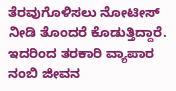ತೆರವುಗೊಳಿಸಲು ನೋಟೀಸ್ ನೀಡಿ ತೊಂದರೆ ಕೊಡುತ್ತಿದ್ದಾರೆ. ಇದರಿಂದ ತರಕಾರಿ ವ್ಯಾಪಾರ ನಂಬಿ ಜೀವನ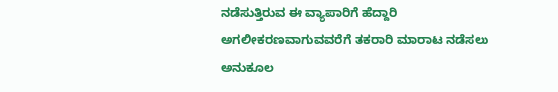ನಡೆಸುತ್ತಿರುವ ಈ ವ್ಯಾಪಾರಿಗೆ ಹೆದ್ದಾರಿ ಅಗಲೀಕರಣವಾಗುವವರೆಗೆ ತಕರಾರಿ ಮಾರಾಟ ನಡೆಸಲು ಅನುಕೂಲ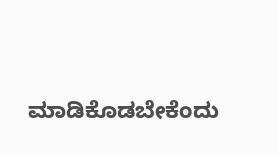ಮಾಡಿಕೊಡಬೇಕೆಂದು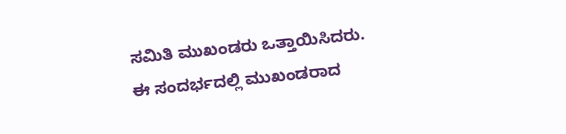ಸಮಿತಿ ಮುಖಂಡರು ಒತ್ತಾಯಿಸಿದರು.
ಈ ಸಂದರ್ಭದಲ್ಲಿ ಮುಖಂಡರಾದ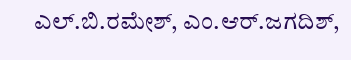ಎಲ್.ಬಿ.ರಮೇಶ್, ಎಂ.ಆರ್.ಜಗದಿಶ್,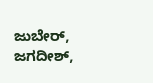ಜುಬೇರ್, ಜಗದೀಶ್,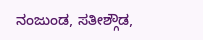ನಂಜುಂಡ, ಸತೀಶ್ಗೌಡ,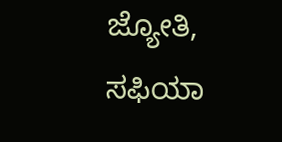ಜ್ಯೋತಿ, ಸಫಿಯಾ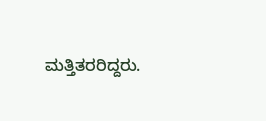ಮತ್ತಿತರರಿದ್ದರು.